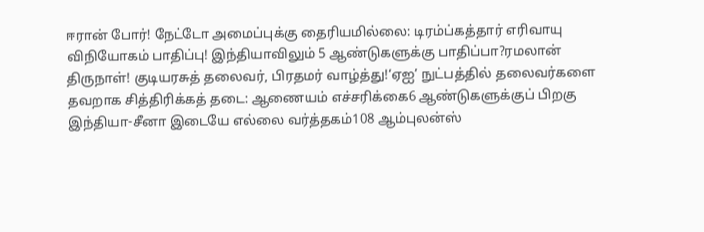ஈரான் போர்! நேட்டோ அமைப்புக்கு தைரியமில்லை: டிரம்ப்கத்தார் எரிவாயு விநியோகம் பாதிப்பு! இந்தியாவிலும் 5 ஆண்டுகளுக்கு பாதிப்பா?ரமலான் திருநாள்! குடியரசுத் தலைவர், பிரதமர் வாழ்த்து!‘ஏஐ’ நுட்பத்தில் தலைவர்களை தவறாக சித்திரிக்கத் தடை: ஆணையம் எச்சரிக்கை6 ஆண்டுகளுக்குப் பிறகு இந்தியா-சீனா இடையே எல்லை வர்த்தகம்108 ஆம்புலன்ஸ்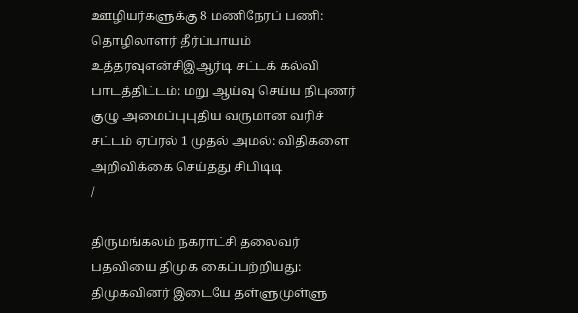ஊழியர்களுக்கு 8 மணிநேரப் பணி: தொழிலாளர் தீர்ப்பாயம் உத்தரவுஎன்சிஇஆர்டி சட்டக் கல்வி பாடத்திட்டம்: மறு ஆய்வு செய்ய நிபுணர் குழு அமைப்புபுதிய வருமான வரிச் சட்டம் ஏப்ரல் 1 முதல் அமல்: விதிகளை அறிவிக்கை செய்தது சிபிடிடி
/

திருமங்கலம் நகராட்சி தலைவர் பதவியை திமுக கைப்பற்றியது: திமுகவினர் இடையே தள்ளுமுள்ளு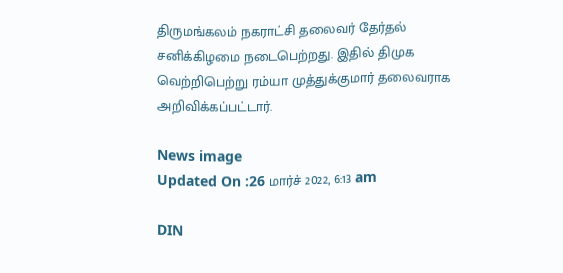திருமங்கலம் நகராட்சி தலைவர் தேர்தல் சனிக்கிழமை நடைபெற்றது. இதில் திமுக வெற்றிபெற்று ரம்யா முத்துக்குமார் தலைவராக அறிவிக்கப்பட்டார்.

News image
Updated On :26 மார்ச் 2022, 6:13 am

DIN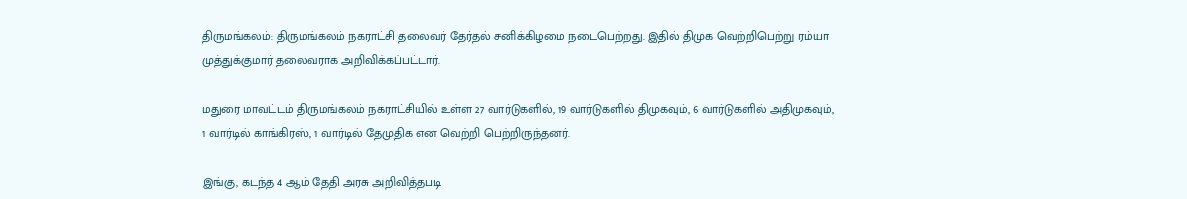திருமங்கலம்: திருமங்கலம் நகராட்சி தலைவர் தேர்தல் சனிக்கிழமை நடைபெற்றது. இதில் திமுக வெற்றிபெற்று ரம்யா முத்துக்குமார் தலைவராக அறிவிக்கப்பட்டார்.

மதுரை மாவட்டம் திருமங்கலம் நகராட்சியில் உள்ள 27 வார்டுகளில், 19 வார்டுகளில் திமுகவும், 6 வார்டுகளில் அதிமுகவும், 1 வார்டில் காங்கிரஸ், 1 வார்டில் தேமுதிக என வெற்றி பெற்றிருந்தனர்.

இங்கு, கடந்த 4 ஆம் தேதி அரசு அறிவித்தபடி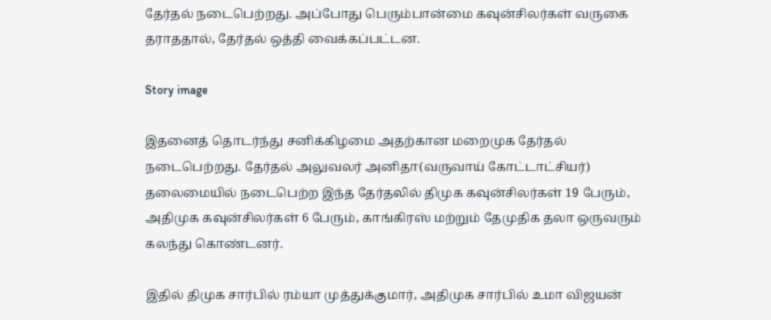தேர்தல் நடைபெற்றது. அப்போது பெரும்பான்மை கவுன்சிலர்கள் வருகை தராததால், தேர்தல் ஒத்தி வைக்கப்பட்டன.

Story image

இதனைத் தொடர்ந்து சனிக்கிழமை அதற்கான மறைமுக தேர்தல் நடைபெற்றது. தேர்தல் அலுவலர் அனிதா(வருவாய் கோட்டாட்சியர்) தலைமையில் நடைபெற்ற இந்த தேர்தலில் திமுக கவுன்சிலர்கள் 19 பேரும், அதிமுக கவுன்சிலர்கள் 6 பேரும், காங்கிரஸ் மற்றும் தேமுதிக தலா ஒருவரும் கலந்து கொண்டனர்.

இதில் திமுக சார்பில் ரம்யா முத்துக்குமார், அதிமுக சார்பில் உமா விஜயன்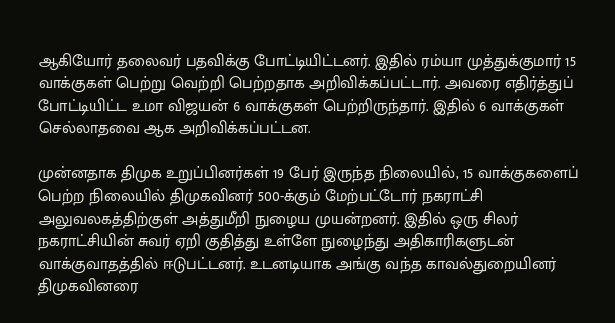ஆகியோர் தலைவர் பதவிக்கு போட்டியிட்டனர். இதில் ரம்யா முத்துக்குமார் 15 வாக்குகள் பெற்று வெற்றி பெற்றதாக அறிவிக்கப்பட்டார். அவரை எதிர்த்துப் போட்டியிட்ட உமா விஜயன் 6 வாக்குகள் பெற்றிருந்தார். இதில் 6 வாக்குகள் செல்லாதவை ஆக அறிவிக்கப்பட்டன.

முன்னதாக திமுக உறுப்பினர்கள் 19 பேர் இருந்த நிலையில், 15 வாக்குகளைப் பெற்ற நிலையில் திமுகவினர் 500-க்கும் மேற்பட்டோர் நகராட்சி அலுவலகத்திற்குள் அத்துமீறி நுழைய முயன்றனர். இதில் ஒரு சிலர் நகராட்சியின் சுவர் ஏறி குதித்து உள்ளே நுழைந்து அதிகாரிகளுடன் வாக்குவாதத்தில் ஈடுபட்டனர். உடனடியாக அங்கு வந்த காவல்துறையினர் திமுகவினரை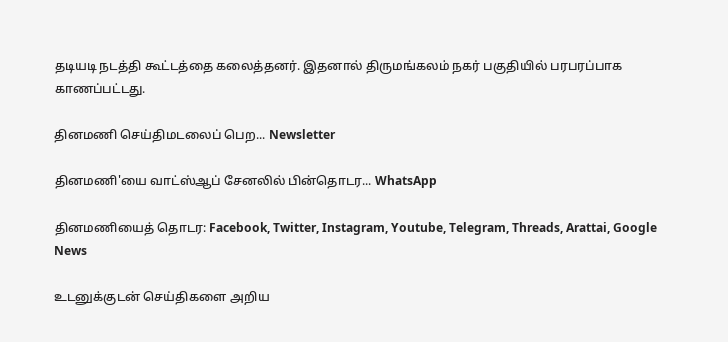தடியடி நடத்தி கூட்டத்தை கலைத்தனர். இதனால் திருமங்கலம் நகர் பகுதியில் பரபரப்பாக காணப்பட்டது.

தினமணி செய்திமடலைப் பெற... Newsletter

தினமணி'யை வாட்ஸ்ஆப் சேனலில் பின்தொடர... WhatsApp

தினமணியைத் தொடர: Facebook, Twitter, Instagram, Youtube, Telegram, Threads, Arattai, Google News

உடனுக்குடன் செய்திகளை அறிய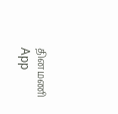தினமணி App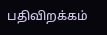பதிவிறக்கம்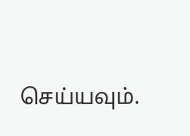செய்யவும்.